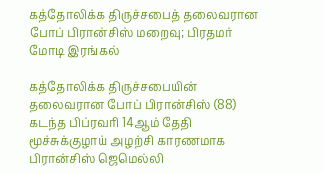கத்தோலிக்க திருச்சபைத் தலைவரான போப் பிரான்சிஸ் மறைவு; பிரதமர் மோடி இரங்கல்

கத்தோலிக்க திருச்சபையின் தலைவரான போப் பிரான்சிஸ் (88) கடந்த பிப்ரவரி 14ஆம் தேதி மூச்சுக்குழாய் அழற்சி காரணமாக பிரான்சிஸ் ஜெமெல்லி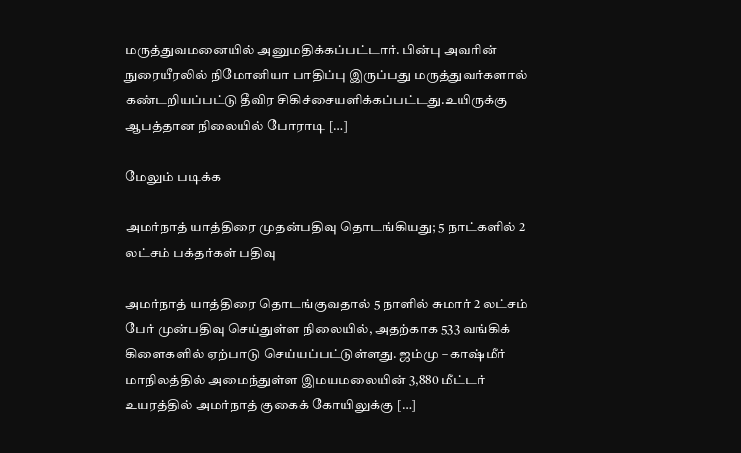மருத்துவமனையில் அனுமதிக்கப்பட்டார். பின்பு அவரின் நுரையீரலில் நிமோனியா பாதிப்பு இருப்பது மருத்துவர்களால் கண்டறியப்பட்டு தீவிர சிகிச்சையளிக்கப்பட்டது.உயிருக்கு ஆபத்தான நிலையில் போராடி […]

மேலும் படிக்க

அமர்நாத் யாத்திரை முதன்பதிவு தொடங்கியது; 5 நாட்களில் 2 லட்சம் பக்தர்கள் பதிவு

அமர்நாத் யாத்திரை தொடங்குவதால் 5 நாளில் சுமார் 2 லட்சம் பேர் முன்பதிவு செய்துள்ள நிலையில், அதற்காக 533 வங்கிக் கிளைகளில் ஏற்பாடு செய்யப்பட்டுள்ளது. ஜம்மு – காஷ்மீர் மாநிலத்தில் அமைந்துள்ள இமயமலையின் 3,880 மீட்டர் உயரத்தில் அமர்நாத் குகைக் கோயிலுக்கு […]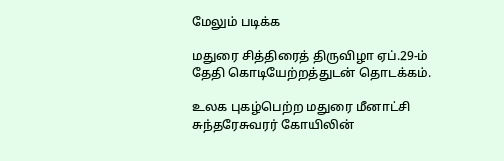மேலும் படிக்க

மதுரை சித்திரைத் திருவிழா ஏப்.29-ம் தேதி கொடியேற்றத்துடன் தொடக்கம்.

உலக புகழ்பெற்ற மதுரை மீனாட்சி சுந்தரேசுவரர் கோயிலின்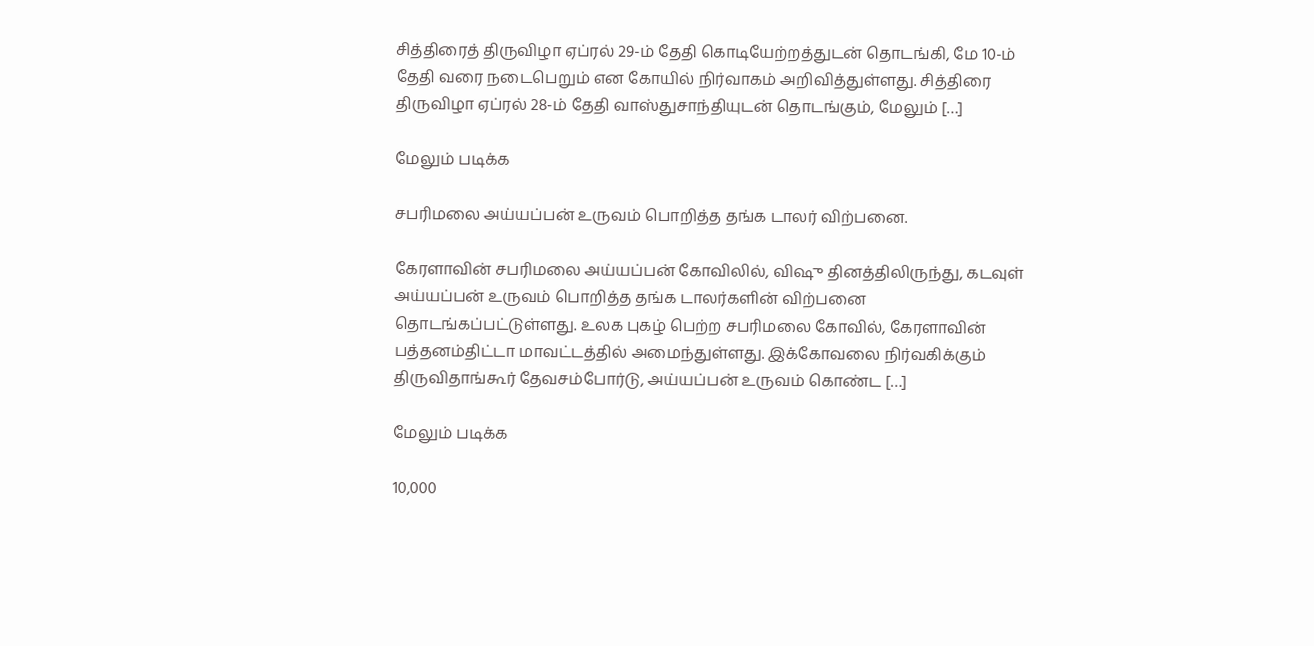சித்திரைத் திருவிழா ஏப்ரல் 29-ம் தேதி கொடியேற்றத்துடன் தொடங்கி, மே 10-ம் தேதி வரை நடைபெறும் என கோயில் நிர்வாகம் அறிவித்துள்ளது. சித்திரை திருவிழா ஏப்ரல் 28-ம் தேதி வாஸ்துசாந்தியுடன் தொடங்கும், மேலும் […]

மேலும் படிக்க

சபரிமலை அய்யப்பன் உருவம் பொறித்த தங்க டாலர் விற்பனை.

கேரளாவின் சபரிமலை அய்யப்பன் கோவிலில், விஷு தினத்திலிருந்து, கடவுள் அய்யப்பன் உருவம் பொறித்த தங்க டாலர்களின் விற்பனை தொடங்கப்பட்டுள்ளது. உலக புகழ் பெற்ற சபரிமலை கோவில், கேரளாவின் பத்தனம்திட்டா மாவட்டத்தில் அமைந்துள்ளது. இக்கோவலை நிர்வகிக்கும் திருவிதாங்கூர் தேவசம்போர்டு, அய்யப்பன் உருவம் கொண்ட […]

மேலும் படிக்க

10,000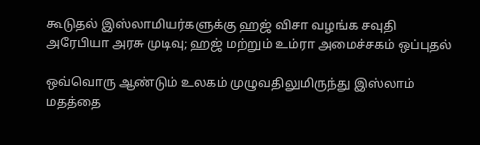கூடுதல் இஸ்லாமியர்களுக்கு ஹஜ் விசா வழங்க சவுதி அரேபியா அரசு முடிவு; ஹஜ் மற்றும் உம்ரா அமைச்சகம் ஒப்புதல்

ஒவ்வொரு ஆண்டும் உலகம் முழுவதிலுமிருந்து இஸ்லாம் மதத்தை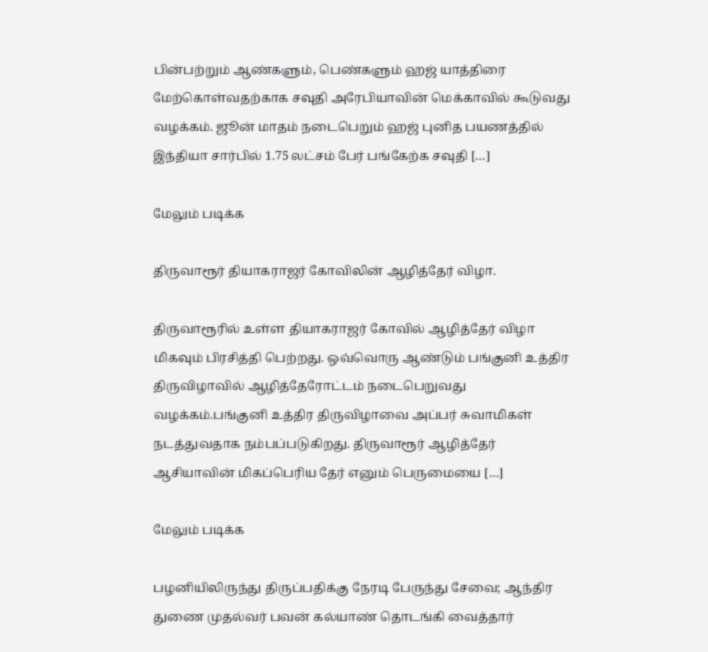பின்பற்றும் ஆண்களும், பெண்களும் ஹஜ் யாத்திரை மேற்கொள்வதற்காக சவுதி அரேபியாவின் மெக்காவில் கூடுவது வழக்கம். ஜூன் மாதம் நடைபெறும் ஹஜ் புனித பயணத்தில் இந்தியா சார்பில் 1.75 லட்சம் பேர் பங்கேற்க சவுதி […]

மேலும் படிக்க

திருவாரூர் தியாகராஜர் கோவிலின் ஆழித்தேர் விழா.

திருவாரூரில் உள்ள தியாகராஜர் கோவில் ஆழித்தேர் விழா மிகவும் பிரசித்தி பெற்றது. ஒவ்வொரு ஆண்டும் பங்குனி உத்திர திருவிழாவில் ஆழித்தேரோட்டம் நடைபெறுவது வழக்கம்.பங்குனி உத்திர திருவிழாவை அப்பர் சுவாமிகள் நடத்துவதாக நம்பப்படுகிறது. திருவாரூர் ஆழித்தேர் ஆசியாவின் மிகப்பெரிய தேர் எனும் பெருமையை […]

மேலும் படிக்க

பழனியிலிருந்து திருப்பதிக்கு நேரடி பேருந்து சேவை; ஆந்திர துணை முதல்வர் பவன் கல்யாண் தொடங்கி வைத்தார்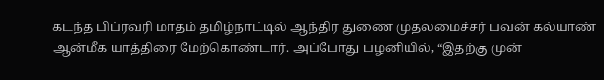கடந்த பிப்ரவரி மாதம் தமிழ்நாட்டில் ஆந்திர துணை முதலமைச்சர் பவன் கல்யாண் ஆன்மீக யாத்திரை மேற்கொண்டார். அப்போது பழனியில், “இதற்கு முன்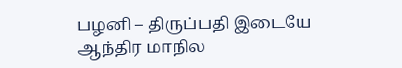பழனி – திருப்பதி இடையே ஆந்திர மாநில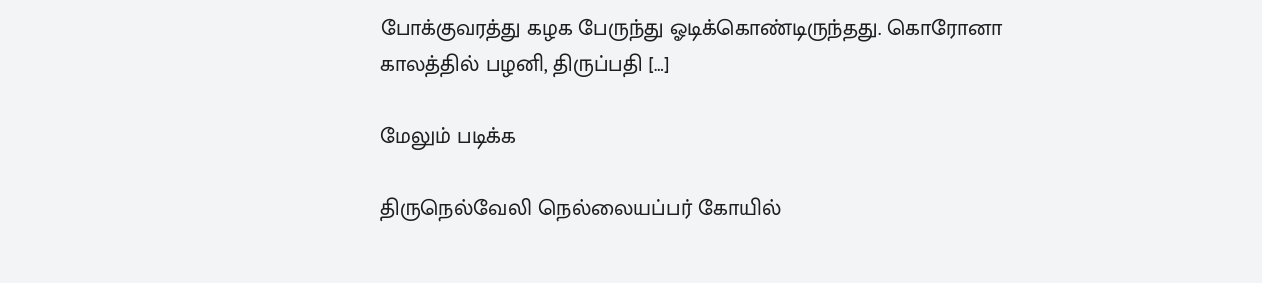போக்குவரத்து கழக பேருந்து ஓடிக்கொண்டிருந்தது. கொரோனா காலத்தில் பழனி, திருப்பதி […]

மேலும் படிக்க

திருநெல்வேலி நெல்லையப்பர் கோயில்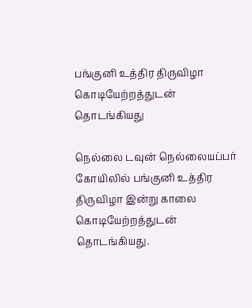பங்குனி உத்திர திருவிழா கொடியேற்றத்துடன் தொடங்கியது

நெல்லை டவுன் நெல்லையப்பர் கோயிலில் பங்குனி உத்திர திருவிழா இன்று காலை கொடியேற்றத்துடன் தொடங்கியது.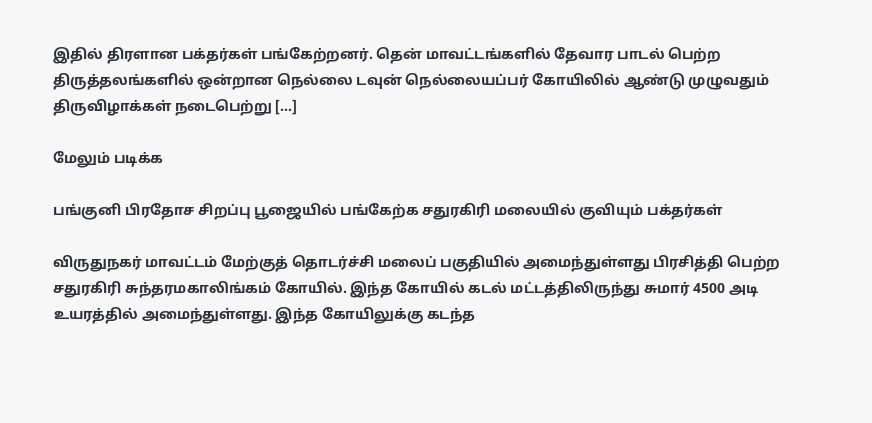இதில் திரளான பக்தர்கள் பங்கேற்றனர். தென் மாவட்டங்களில் தேவார பாடல் பெற்ற திருத்தலங்களில் ஒன்றான நெல்லை டவுன் நெல்லையப்பர் கோயிலில் ஆண்டு முழுவதும் திருவிழாக்கள் நடைபெற்று […]

மேலும் படிக்க

பங்குனி பிரதோச சிறப்பு பூஜையில் பங்கேற்க சதுரகிரி மலையில் குவியும் பக்தர்கள்

விருதுநகர் மாவட்டம் மேற்குத் தொடர்ச்சி மலைப் பகுதியில் அமைந்துள்ளது பிரசித்தி பெற்ற சதுரகிரி சுந்தரமகாலிங்கம் கோயில். இந்த கோயில் கடல் மட்டத்திலிருந்து சுமார் 4500 அடி உயரத்தில் அமைந்துள்ளது. இந்த கோயிலுக்கு கடந்த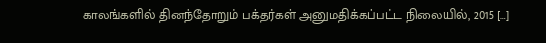காலங்களில் தினந்தோறும் பக்தர்கள் அனுமதிக்கப்பட்ட நிலையில், 2015 […]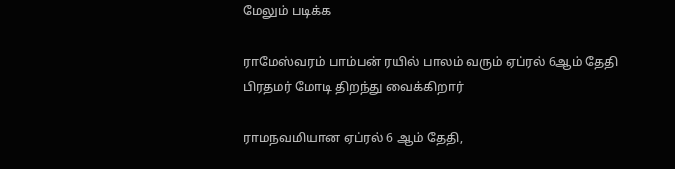மேலும் படிக்க

ராமேஸ்வரம் பாம்பன் ரயில் பாலம் வரும் ஏப்ரல் 6ஆம் தேதி பிரதமர் மோடி திறந்து வைக்கிறார்

ராமநவமியான ஏப்ரல் 6 ஆம் தேதி,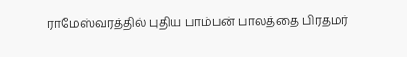ராமேஸ்வரத்தில் புதிய பாம்பன் பாலத்தை பிரதமர்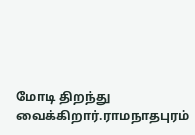மோடி திறந்து வைக்கிறார்.ராமநாதபுரம்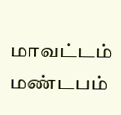மாவட்டம் மண்டபம்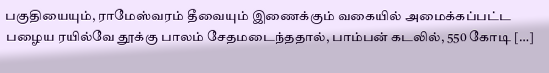பகுதியையும், ராமேஸ்வரம் தீவையும் இணைக்கும் வகையில் அமைக்கப்பட்ட பழைய ரயில்வே தூக்கு பாலம் சேதமடைந்ததால், பாம்பன் கடலில், 550 கோடி […]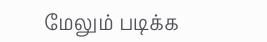மேலும் படிக்க